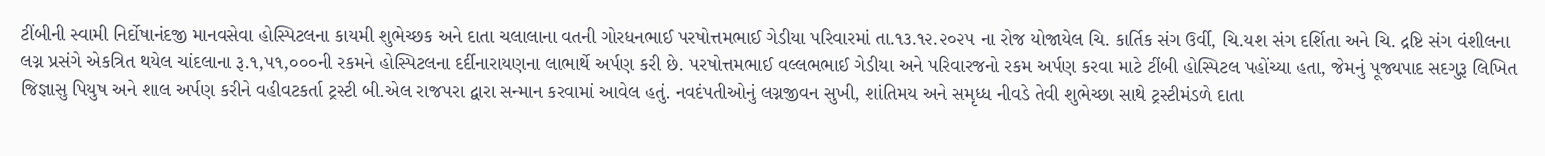ટીંબીની સ્વામી નિર્દોષાનંદજી માનવસેવા હોસ્પિટલના કાયમી શુભેચ્છક અને દાતા ચલાલાના વતની ગોરધનભાઈ પરષોત્તમભાઈ ગેડીયા પરિવારમાં તા.૧૩.૧૨.૨૦૨૫ ના રોજ યોજાયેલ ચિ. કાર્તિક સંગ ઉર્વી, ચિ.યશ સંગ દર્શિતા અને ચિ. દ્રષ્ટિ સંગ વંશીલના લગ્ન પ્રસંગે એકત્રિત થયેલ ચાંદલાના રૂ.૧,૫૧,૦૦૦ની રકમને હોસ્પિટલના દર્દીનારાયણના લાભાર્થે અર્પણ કરી છે. પરષોત્તમભાઈ વલ્લભભાઈ ગેડીયા અને પરિવારજનો રકમ અર્પણ કરવા માટે ટીંબી હોસ્પિટલ પહોંચ્યા હતા, જેમનું પૂજ્યપાદ સદગુરૂ લિખિત જિજ્ઞાસુ પિયુષ અને શાલ અર્પણ કરીને વહીવટકર્તા ટ્રસ્ટી બી.એલ રાજપરા દ્વારા સન્માન કરવામાં આવેલ હતું. નવદંપતીઓનું લગ્નજીવન સુખી, શાંતિમય અને સમૃધ્ધ નીવડે તેવી શુભેચ્છા સાથે ટ્રસ્ટીમંડળે દાતા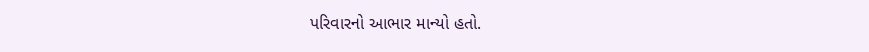પરિવારનો આભાર માન્યો હતો.